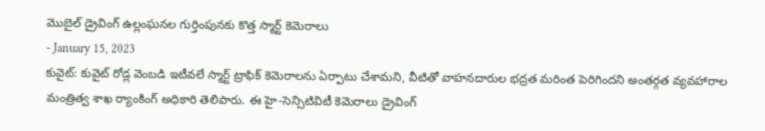మొబైల్ డ్రైవింగ్ ఉల్లంఘనల గుర్తింపునకు కొత్త స్మార్ట్ కెమెరాలు
- January 15, 2023
కువైట్: కువైట్ రోడ్ల వెంబడి ఇటీవలే స్మార్ట్ ట్రాఫిక్ కెమెరాలను ఏర్పాటు చేశామని, వీటితో వాహనదారుల భద్రత మరింత పెరిగిందని అంతర్గత వ్యవహారాల మంత్రిత్వ శాఖ ర్యాంకింగ్ అధికారి తెలిపారు. ఈ హై-సెన్సిటివిటీ కెమెరాలు డ్రైవింగ్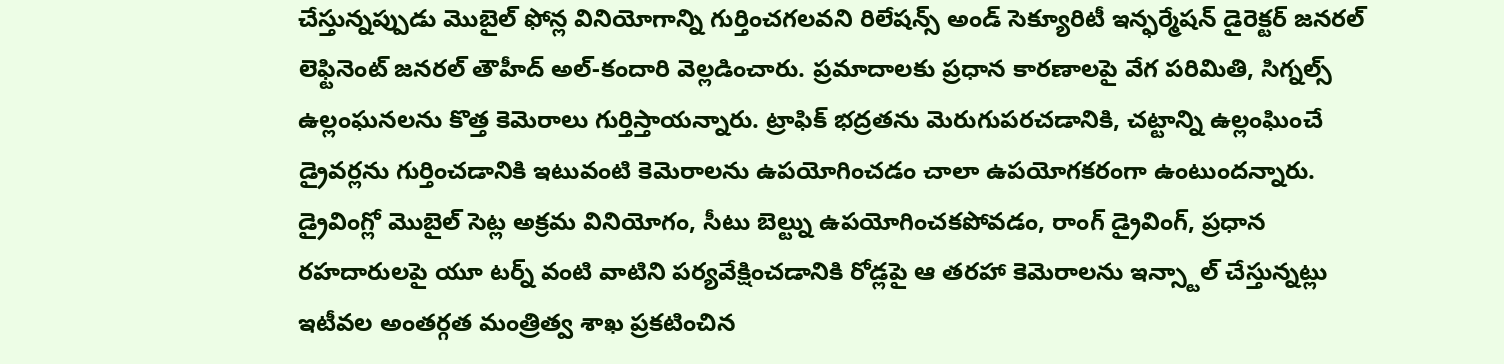చేస్తున్నప్పుడు మొబైల్ ఫోన్ల వినియోగాన్ని గుర్తించగలవని రిలేషన్స్ అండ్ సెక్యూరిటీ ఇన్ఫర్మేషన్ డైరెక్టర్ జనరల్ లెఫ్టినెంట్ జనరల్ తౌహీద్ అల్-కందారి వెల్లడించారు. ప్రమాదాలకు ప్రధాన కారణాలపై వేగ పరిమితి, సిగ్నల్స్ ఉల్లంఘనలను కొత్త కెమెరాలు గుర్తిస్తాయన్నారు. ట్రాఫిక్ భద్రతను మెరుగుపరచడానికి, చట్టాన్ని ఉల్లంఘించే డ్రైవర్లను గుర్తించడానికి ఇటువంటి కెమెరాలను ఉపయోగించడం చాలా ఉపయోగకరంగా ఉంటుందన్నారు. డ్రైవింగ్లో మొబైల్ సెట్ల అక్రమ వినియోగం, సీటు బెల్ట్ను ఉపయోగించకపోవడం, రాంగ్ డ్రైవింగ్, ప్రధాన రహదారులపై యూ టర్న్ వంటి వాటిని పర్యవేక్షించడానికి రోడ్లపై ఆ తరహా కెమెరాలను ఇన్స్టాల్ చేస్తున్నట్లు ఇటీవల అంతర్గత మంత్రిత్వ శాఖ ప్రకటించిన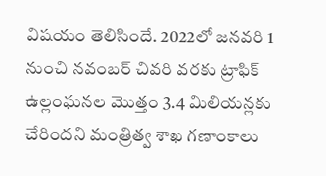విషయం తెలిసిందే. 2022లో జనవరి 1 నుంచి నవంబర్ చివరి వరకు ట్రాఫిక్ ఉల్లంఘనల మొత్తం 3.4 మిలియన్లకు చేరిందని మంత్రిత్వ శాఖ గణాంకాలు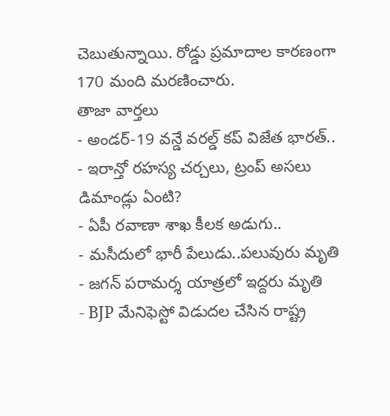చెబుతున్నాయి. రోడ్డు ప్రమాదాల కారణంగా 170 మంది మరణించారు.
తాజా వార్తలు
- అండర్-19 వన్డే వరల్డ్ కప్ విజేత భారత్..
- ఇరాన్తో రహస్య చర్చలు, ట్రంప్ అసలు డిమాండ్లు ఏంటి?
- ఏపీ రవాణా శాఖ కీలక అడుగు..
- మసీదులో భారీ పేలుడు..పలువురు మృతి
- జగన్ పరామర్శ యాత్రలో ఇద్దరు మృతి
- BJP మేనిఫెస్టో విడుదల చేసిన రాష్ట్ర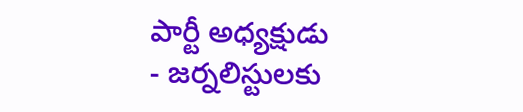పార్టీ అధ్యక్షుడు
- జర్నలిస్టులకు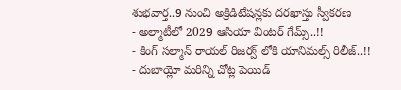శుభవార్త..9 నుంచి అక్రిడిటేషన్లకు దరఖాస్తు స్వీకరణ
- అల్మాటీలో 2029 ఆసియా వింటర్ గేమ్స్..!!
- కింగ్ సల్మాన్ రాయల్ రిజర్వ్ లోకి యానిమల్స్ రిలీజ్..!!
- దుబాయ్లో మరిన్ని చోట్ల పెయిడ్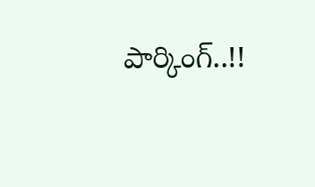పార్కింగ్..!!